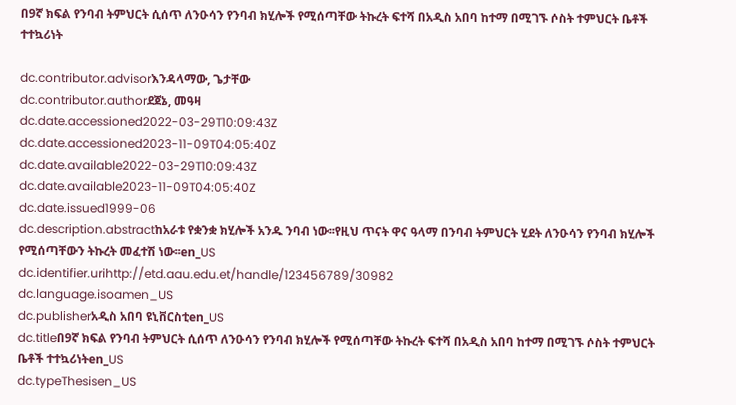በ9ኛ ክፍል የንባብ ትምህርት ሲሰጥ ለንዑሳን የንባብ ክሂሎች የሚሰጣቸው ትኩረት ፍተሻ በአዲስ አበባ ከተማ በሚገኙ ሶስት ተምህርት ቤቶች ተተኳሪነት

dc.contributor.advisorእንዳላማው, ጌታቸው
dc.contributor.authorደጀኔ, መዓዛ
dc.date.accessioned2022-03-29T10:09:43Z
dc.date.accessioned2023-11-09T04:05:40Z
dc.date.available2022-03-29T10:09:43Z
dc.date.available2023-11-09T04:05:40Z
dc.date.issued1999-06
dc.description.abstractከአራቱ የቋንቋ ክሂሎች አንዱ ንባብ ነው፡፡የዚህ ጥናት ዋና ዓላማ በንባብ ትምህርት ሂደት ለንዑሳን የንባብ ክሂሎች የሚሰጣቸውን ትኩረት መፈተሽ ነው፡፡en_US
dc.identifier.urihttp://etd.aau.edu.et/handle/123456789/30982
dc.language.isoamen_US
dc.publisherአዲስ አበባ ዩኒቨርስቲen_US
dc.titleበ9ኛ ክፍል የንባብ ትምህርት ሲሰጥ ለንዑሳን የንባብ ክሂሎች የሚሰጣቸው ትኩረት ፍተሻ በአዲስ አበባ ከተማ በሚገኙ ሶስት ተምህርት ቤቶች ተተኳሪነትen_US
dc.typeThesisen_US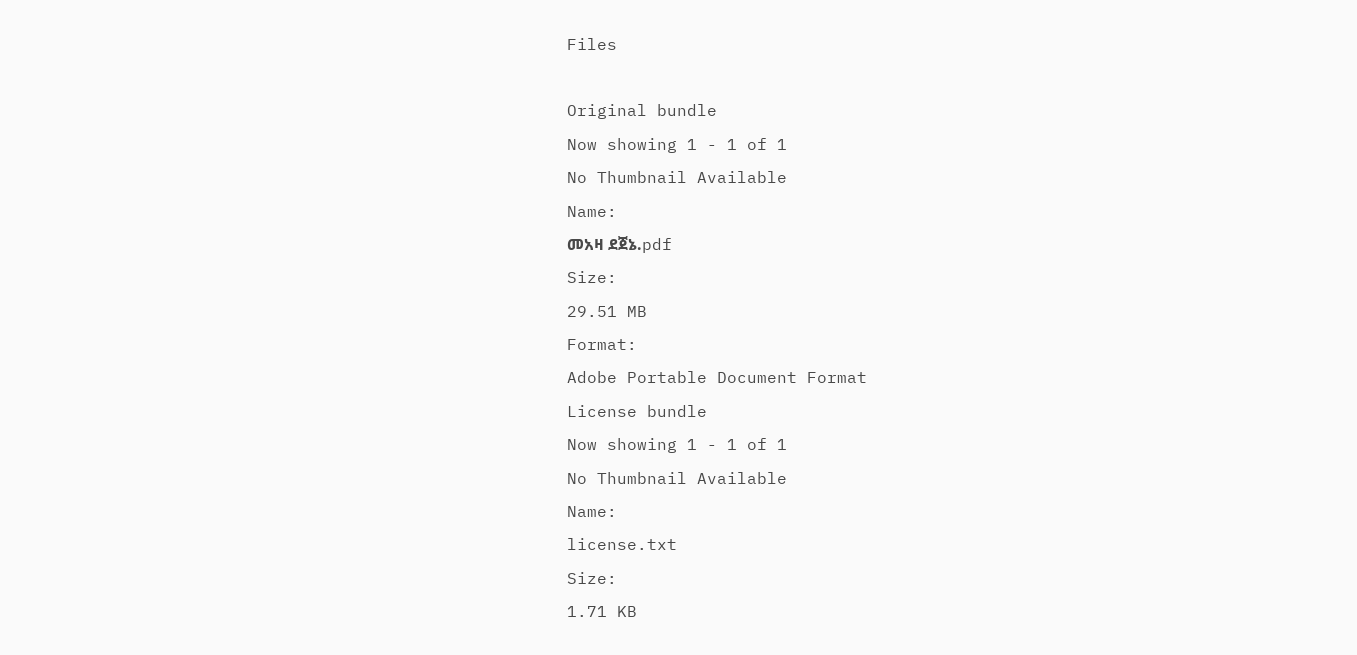Files

Original bundle
Now showing 1 - 1 of 1
No Thumbnail Available
Name:
መአዛ ደጀኔ.pdf
Size:
29.51 MB
Format:
Adobe Portable Document Format
License bundle
Now showing 1 - 1 of 1
No Thumbnail Available
Name:
license.txt
Size:
1.71 KB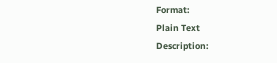Format:
Plain Text
Description: